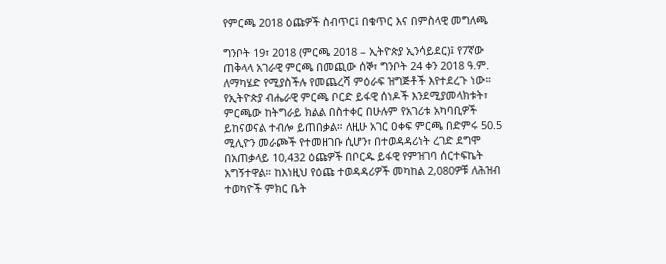የምርጫ 2018 ዕጩዎች ስብጥር፤ በቁጥር እና በምስላዊ መግለጫ

ግንቦት 19፣ 2018 (ምርጫ 2018 – ኢትዮጵያ ኢንሳይደር)፤ የ7ኛው ጠቅላላ አገራዊ ምርጫ በመጪው ሰኞ፣ ግንቦት 24 ቀን 2018 ዓ.ም. ለማካሄድ የሚያስችሉ የመጨረሻ ምዕራፍ ዝግጅቶች እየተደረጉ ነው። የኢትዮጵያ ብሔራዊ ምርጫ ቦርድ ይፋዊ ሰነዶች እንደሚያመላክቱት፣ ምርጫው ከትግራይ ክልል በስተቀር በሁሉም የአገሪቱ አካባቢዎች ይከናወናል ተብሎ ይጠበቃል። ለዚሁ አገር ዐቀፍ ምርጫ በድምሩ 50.5 ሚሊዮን መራጮች የተመዘገቡ ሲሆን፣ በተወዳዳሪነት ረገድ ደግሞ በአጠቃላይ 10,432 ዕጩዎች በቦርዱ ይፋዊ የምዝገባ ሰርተፍኬት አግኝተዋል። ከእነዚህ የዕጩ ተወዳዳሪዎች መካከል 2,080ዎቹ ለሕዝብ ተወካዮች ምክር ቤት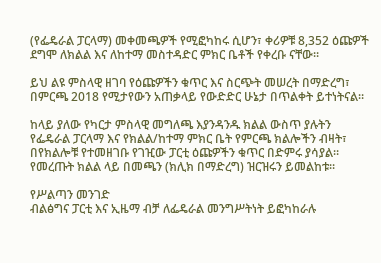(የፌዴራል ፓርላማ) መቀመጫዎች የሚፎካከሩ ሲሆን፣ ቀሪዎቹ 8,352 ዕጩዎች ደግሞ ለክልል እና ለከተማ መስተዳድር ምክር ቤቶች የቀረቡ ናቸው።

ይህ ልዩ ምስላዊ ዘገባ የዕጩዎችን ቁጥር እና ስርጭት መሠረት በማድረግ፣ በምርጫ 2018 የሚታየውን አጠቃላይ የውድድር ሁኔታ በጥልቀት ይተነትናል።

ከላይ ያለው የካርታ ምስላዊ መግለጫ እያንዳንዱ ክልል ውስጥ ያሉትን የፌዴራል ፓርላማ እና የክልል/ከተማ ምክር ቤት የምርጫ ክልሎችን ብዛት፣ በየክልሎቹ የተመዘገቡ የገዢው ፓርቲ ዕጩዎችን ቁጥር በድምሩ ያሳያል። የመረጡት ክልል ላይ በመጫን (ክሊክ በማድረግ) ዝርዝሩን ይመልከቱ።

የሥልጣን መንገድ
ብልፅግና ፓርቲ እና ኢዜማ ብቻ ለፌዴራል መንግሥትነት ይፎካከራሉ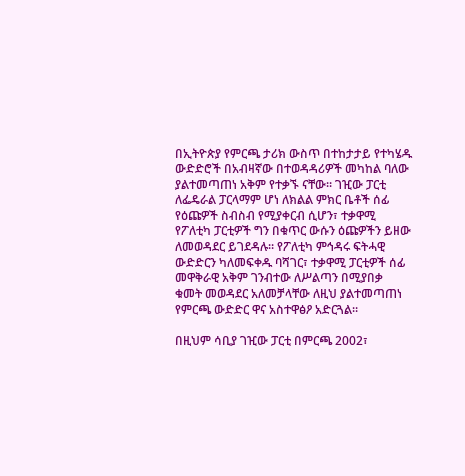በኢትዮጵያ የምርጫ ታሪክ ውስጥ በተከታታይ የተካሄዱ ውድድሮች በአብዛኛው በተወዳዳሪዎች መካከል ባለው ያልተመጣጠነ አቅም የተቃኙ ናቸው። ገዢው ፓርቲ ለፌዴራል ፓርላማም ሆነ ለክልል ምክር ቤቶች ሰፊ የዕጩዎች ስብስብ የሚያቀርብ ሲሆን፣ ተቃዋሚ የፖለቲካ ፓርቲዎች ግን በቁጥር ውሱን ዕጩዎችን ይዘው ለመወዳደር ይገደዳሉ። የፖለቲካ ምኅዳሩ ፍትሓዊ ውድድርን ካለመፍቀዱ ባሻገር፣ ተቃዋሚ ፓርቲዎች ሰፊ መዋቅራዊ አቅም ገንብተው ለሥልጣን በሚያበቃ ቁመት መወዳደር አለመቻላቸው ለዚህ ያልተመጣጠነ የምርጫ ውድድር ዋና አስተዋፅዖ አድርጓል።

በዚህም ሳቢያ ገዢው ፓርቲ በምርጫ 2002፣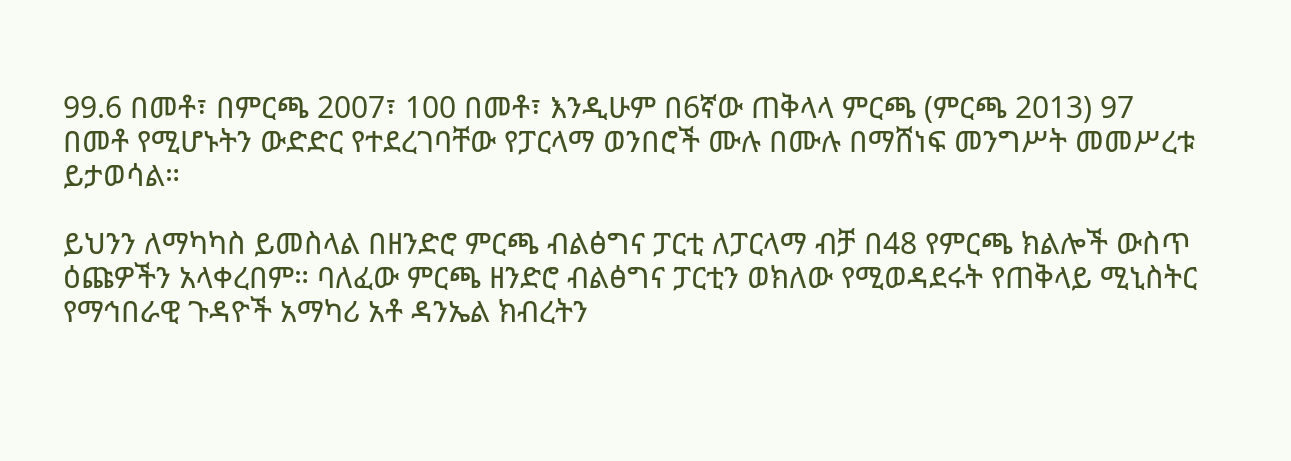99.6 በመቶ፣ በምርጫ 2007፣ 100 በመቶ፣ እንዲሁም በ6ኛው ጠቅላላ ምርጫ (ምርጫ 2013) 97 በመቶ የሚሆኑትን ውድድር የተደረገባቸው የፓርላማ ወንበሮች ሙሉ በሙሉ በማሸነፍ መንግሥት መመሥረቱ ይታወሳል።

ይህንን ለማካካስ ይመስላል በዘንድሮ ምርጫ ብልፅግና ፓርቲ ለፓርላማ ብቻ በ48 የምርጫ ክልሎች ውስጥ ዕጩዎችን አላቀረበም። ባለፈው ምርጫ ዘንድሮ ብልፅግና ፓርቲን ወክለው የሚወዳደሩት የጠቅላይ ሚኒስትር የማኅበራዊ ጉዳዮች አማካሪ አቶ ዳንኤል ክብረትን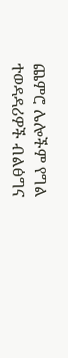ጨምሮ ሌሎችም የግል ተወዳዳሪዎች ብልፅግና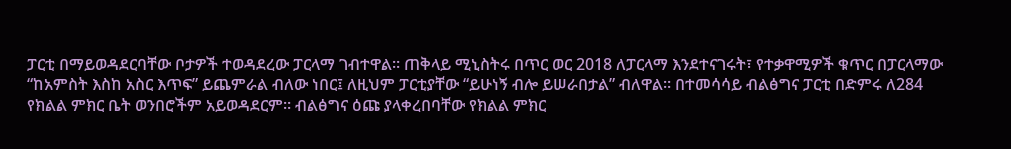ፓርቲ በማይወዳደርባቸው ቦታዎች ተወዳደረው ፓርላማ ገብተዋል። ጠቅላይ ሚኒስትሩ በጥር ወር 2018 ለፓርላማ እንደተናገሩት፣ የተቃዋሚዎች ቁጥር በፓርላማው “ከአምስት እስከ አስር እጥፍ” ይጨምራል ብለው ነበር፤ ለዚህም ፓርቲያቸው “ይሁነኝ ብሎ ይሠራበታል” ብለዋል። በተመሳሳይ ብልፅግና ፓርቲ በድምሩ ለ284 የክልል ምክር ቤት ወንበሮችም አይወዳደርም። ብልፅግና ዕጩ ያላቀረበባቸው የክልል ምክር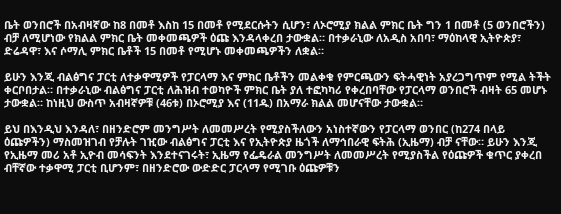ቤት ወንበሮች በአብዛኛው ከ8 በመቶ እስከ 15 በመቶ የሚደርሱትን ሲሆን፣ ለኦሮሚያ ክልል ምክር ቤት ግን 1 በመቶ (5 ወንበሮችን) ብቻ ለሚሆነው የክልል ምክር ቤት መቀመጫዎች ዕጩ እንዳላቀረበ ታውቋል። በተቃራኒው ለአዲስ አበባ፣ ማዕከላዊ ኢትዮጵያ፣ ድሬዳዋ፣ እና ሶማሊ ምክር ቤቶች 15 በመቶ የሚሆኑ መቀመጫዎችን ለቋል።

ይሁን እንጂ ብልፅግና ፓርቲ ለተቃዋሚዎች የፓርላማ እና ምክር ቤቶችን መልቀቁ የምርጫውን ፍትሓዊነት አያረጋግጥም የሚል ትችት ቀርቦበታል። በተቃራኒው ብልፅግና ፓርቲ ለሕዝብ ተወካዮች ምክር ቤት ያለ ተፎካካሪ የቀረበባቸው የፓርላማ ወንበሮች ብዛት 65 መሆኑ ታውቋል። ከነዚህ ውስጥ አብዛኛዎቹ (46ቱ) በኦሮሚያ እና (11ዱ) በአማራ ክልል መሆናቸው ታውቋል።

ይህ በእንዲህ እንዳለ፣ በዘንድሮም መንግሥት ለመመሥረት የሚያስችለውን አነስተኛውን የፓርላማ ወንበር (ከ274 በላይ ዕጩዎችን) ማስመዝገብ የቻሉት ገዢው ብልፅግና ፓርቲ እና የኢትዮጵያ ዜጎች ለማኅበራዊ ፍትሕ (ኢዜማ) ብቻ ናቸው። ይሁን እንጂ የኢዜማ መሪ አቶ ኢዮብ መሳፍንት እንደተናገሩት፣ ኢዜማ የፌዴራል መንግሥት ለመመሥረት የሚያስችል የዕጩዎች ቁጥር ያቀረበ ብቸኛው ተቃዋሚ ፓርቲ ቢሆንም፣ በዘንድሮው ውድድር ፓርላማ የሚገቡ ዕጩዎቹን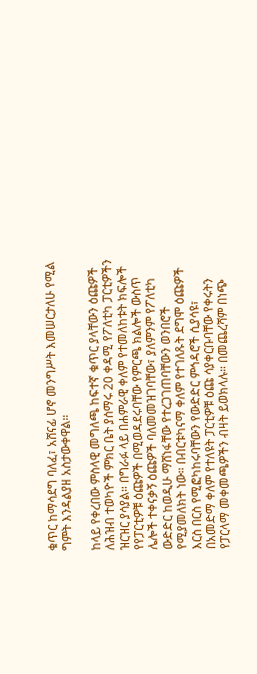ቁጥር ከማሳደግ ባለፈ፣ አሸናፊ ሆኖ መንግሥት እመሠርታለሁ የሚል ግምት እንዳልያዘ አስታውቀዋል።

ከላይ የቀረበው ምስላዊ መግለጫ ከፍተኛ ቁጥር ያላቸውን ዕጩዎች ለሕዝብ ተወካዮች ምክር ቤት ያሰማሩ 20 ቀዳሚ የፖለቲካ ፓርቲዎችን ዝርዝር ያሳያል። በግራፉ ላይ በሐምራዊ ቀለም የተመለከቱት ክፍሎች የየፓርቲዎቹ ዕጩዎች በሚወዳደሩባቸው የምርጫ ክልሎች ውስጥ ሌሎች ተቀናቃኝ ዕጩዎች ባለመመዝገባቸው፣ ያለምንም የፖለቲካ ውድድር ከወዲሁ ማሸነፋቸው የተረጋገጠባቸውን ወንበሮች የሚያመለክት ነው። በብርቱካናማ ቀለም የተገለጹት ደግሞ ዕጩዎች እርስ በርስ የሚፎካከሩባቸውን የውድድር ምኅዳሮች ሲያሳዩ፣ በአመድማ ቀለም የተለዩት ፓርቲዎቹ ዕጩ ሳያቀርቡባቸው የቀሩትን የፓርላማ መቀመጫዎችን ብዛት ይወክላሉ። በመጨረሻም በነጭ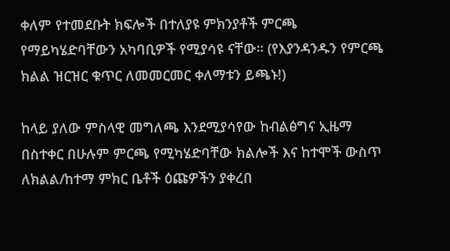ቀለም የተመደቡት ክፍሎች በተለያዩ ምክንያቶች ምርጫ የማይካሄድባቸውን አካባቢዎች የሚያሳዩ ናቸው። (የእያንዳንዱን የምርጫ ክልል ዝርዝር ቁጥር ለመመርመር ቀለማቱን ይጫኑ!)

ከላይ ያለው ምስላዊ መግለጫ እንደሚያሳየው ከብልፅግና ኢዜማ በስተቀር በሁሉም ምርጫ የሚካሄድባቸው ክልሎች እና ከተሞች ውስጥ ለክልል/ከተማ ምክር ቤቶች ዕጩዎችን ያቀረበ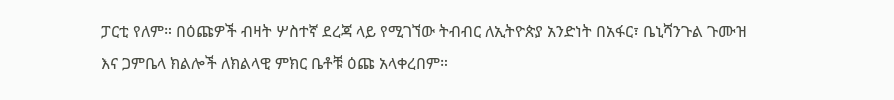ፓርቲ የለም። በዕጩዎች ብዛት ሦስተኛ ደረጃ ላይ የሚገኘው ትብብር ለኢትዮጵያ አንድነት በአፋር፣ ቤኒሻንጉል ጉሙዝ እና ጋምቤላ ክልሎች ለክልላዊ ምክር ቤቶቹ ዕጩ አላቀረበም።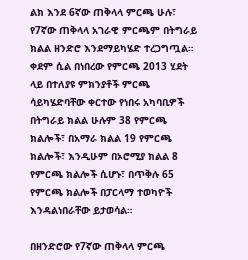ልክ እንደ 6ኛው ጠቅላላ ምርጫ ሁሉ፣ የ7ኛው ጠቅላላ አገራዊ ምርጫም በትግራይ ክልል ዘንድሮ እንደማይካሄድ ተረጋግጧል። ቀደም ሲል በነበረው የምርጫ 2013 ሂደት ላይ በተለያዩ ምክንያቶች ምርጫ ሳይካሄድባቸው ቀርተው የነበሩ አካባቢዎች በትግራይ ክልል ሁሉም 38 የምርጫ ክልሎች፣ በአማራ ክልል 19 የምርጫ ክልሎች፣ እንዲሁም በኦሮሚያ ክልል 8 የምርጫ ክልሎች ሲሆኑ፣ በጥቅሉ 65 የምርጫ ክልሎች በፓርላማ ተወካዮች እንዳልነበራቸው ይታወሳል።

በዘንድሮው የ7ኛው ጠቅላላ ምርጫ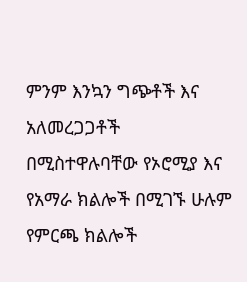ምንም እንኳን ግጭቶች እና አለመረጋጋቶች በሚስተዋሉባቸው የኦሮሚያ እና የአማራ ክልሎች በሚገኙ ሁሉም የምርጫ ክልሎች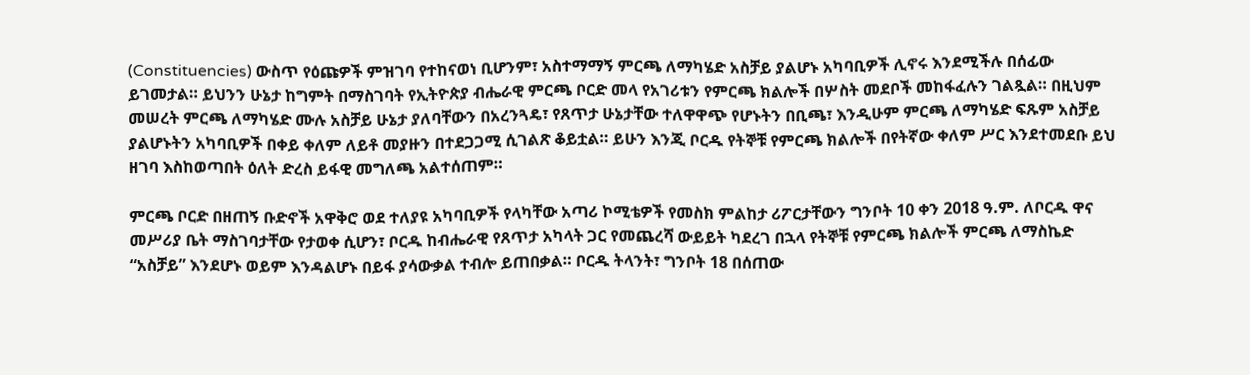(Constituencies) ውስጥ የዕጩዎች ምዝገባ የተከናወነ ቢሆንም፣ አስተማማኝ ምርጫ ለማካሄድ አስቻይ ያልሆኑ አካባቢዎች ሊኖሩ እንደሚችሉ በሰፊው ይገመታል። ይህንን ሁኔታ ከግምት በማስገባት የኢትዮጵያ ብሔራዊ ምርጫ ቦርድ መላ የአገሪቱን የምርጫ ክልሎች በሦስት መደቦች መከፋፈሉን ገልጿል። በዚህም መሠረት ምርጫ ለማካሄድ ሙሉ አስቻይ ሁኔታ ያለባቸውን በአረንጓዴ፣ የጸጥታ ሁኔታቸው ተለዋዋጭ የሆኑትን በቢጫ፣ እንዲሁም ምርጫ ለማካሄድ ፍጹም አስቻይ ያልሆኑትን አካባቢዎች በቀይ ቀለም ለይቶ መያዙን በተደጋጋሚ ሲገልጽ ቆይቷል። ይሁን እንጂ ቦርዱ የትኞቹ የምርጫ ክልሎች በየትኛው ቀለም ሥር እንደተመደቡ ይህ ዘገባ እስከወጣበት ዕለት ድረስ ይፋዊ መግለጫ አልተሰጠም።

ምርጫ ቦርድ በዘጠኝ ቡድኖች አዋቅሮ ወደ ተለያዩ አካባቢዎች የላካቸው አጣሪ ኮሚቴዎች የመስክ ምልከታ ሪፖርታቸውን ግንቦት 10 ቀን 2018 ዓ.ም. ለቦርዱ ዋና መሥሪያ ቤት ማስገባታቸው የታወቀ ሲሆን፣ ቦርዱ ከብሔራዊ የጸጥታ አካላት ጋር የመጨረሻ ውይይት ካደረገ በኋላ የትኞቹ የምርጫ ክልሎች ምርጫ ለማስኬድ “አስቻይ” እንደሆኑ ወይም እንዳልሆኑ በይፋ ያሳውቃል ተብሎ ይጠበቃል። ቦርዱ ትላንት፣ ግንቦት 18 በሰጠው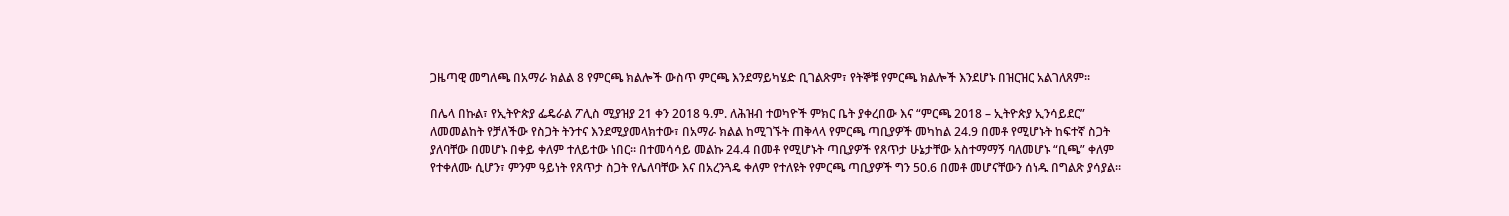ጋዜጣዊ መግለጫ በአማራ ክልል 8 የምርጫ ክልሎች ውስጥ ምርጫ እንደማይካሄድ ቢገልጽም፣ የትኞቹ የምርጫ ክልሎች እንደሆኑ በዝርዝር አልገለጸም።

በሌላ በኩል፣ የኢትዮጵያ ፌዴራል ፖሊስ ሚያዝያ 21 ቀን 2018 ዓ.ም. ለሕዝብ ተወካዮች ምክር ቤት ያቀረበው እና “ምርጫ 2018 – ኢትዮጵያ ኢንሳይደር” ለመመልከት የቻለችው የስጋት ትንተና እንደሚያመላክተው፣ በአማራ ክልል ከሚገኙት ጠቅላላ የምርጫ ጣቢያዎች መካከል 24.9 በመቶ የሚሆኑት ከፍተኛ ስጋት ያለባቸው በመሆኑ በቀይ ቀለም ተለይተው ነበር። በተመሳሳይ መልኩ 24.4 በመቶ የሚሆኑት ጣቢያዎች የጸጥታ ሁኔታቸው አስተማማኝ ባለመሆኑ “ቢጫ” ቀለም የተቀለሙ ሲሆን፣ ምንም ዓይነት የጸጥታ ስጋት የሌለባቸው እና በአረንጓዴ ቀለም የተለዩት የምርጫ ጣቢያዎች ግን 50.6 በመቶ መሆናቸውን ሰነዱ በግልጽ ያሳያል።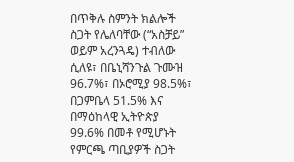በጥቅሉ ስምንት ክልሎች ስጋት የሌለባቸው (“አስቻይ” ወይም አረንጓዴ) ተብለው ሲለዩ፣ በቤኒሻንጉል ጉሙዝ 96.7%፣ በኦሮሚያ 98.5%፣ በጋምቤላ 51.5% እና በማዕከላዊ ኢትዮጵያ 99.6% በመቶ የሚሆኑት የምርጫ ጣቢያዎች ስጋት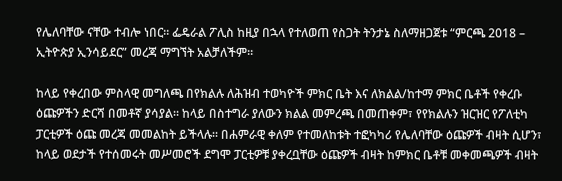የሌለባቸው ናቸው ተብሎ ነበር። ፌዴራል ፖሊስ ከዚያ በኋላ የተለወጠ የስጋት ትንታኔ ስለማዘጋጀቱ “ምርጫ 2018 – ኢትዮጵያ ኢንሳይደር” መረጃ ማግኘት አልቻለችም።

ከላይ የቀረበው ምስላዊ መግለጫ በየክልሉ ለሕዝብ ተወካዮች ምክር ቤት እና ለክልል/ከተማ ምክር ቤቶች የቀረቡ ዕጩዎችን ድርሻ በመቶኛ ያሳያል። ከላይ በስተግራ ያለውን ክልል መምረጫ በመጠቀም፣ የየክልሉን ዝርዝር የፖለቲካ ፓርቲዎች ዕጩ መረጃ መመልከት ይችላሉ። በሐምራዊ ቀለም የተመለከቱት ተፎካካሪ የሌለባቸው ዕጩዎች ብዛት ሲሆን፣ ከላይ ወደታች የተሰመሩት መሥመሮች ደግሞ ፓርቲዎቹ ያቀረቧቸው ዕጩዎች ብዛት ከምክር ቤቶቹ መቀመጫዎች ብዛት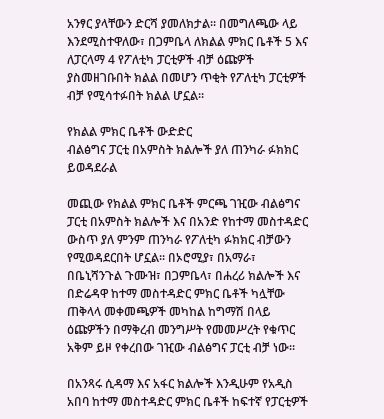አንፃር ያላቸውን ድርሻ ያመለክታል። በመግለጫው ላይ እንደሚስተዋለው፣ በጋምቤላ ለክልል ምክር ቤቶች 5 እና ለፓርላማ 4 የፖለቲካ ፓርቲዎች ብቻ ዕጩዎች ያስመዘገቡበት ክልል በመሆን ጥቂት የፖለቲካ ፓርቲዎች ብቻ የሚሳተፉበት ክልል ሆኗል።

የክልል ምክር ቤቶች ውድድር
ብልፅግና ፓርቲ በአምስት ክልሎች ያለ ጠንካራ ፉክክር ይወዳደራል

መጪው የክልል ምክር ቤቶች ምርጫ ገዢው ብልፅግና ፓርቲ በአምስት ክልሎች እና በአንድ የከተማ መስተዳድር ውስጥ ያለ ምንም ጠንካራ የፖለቲካ ፉክክር ብቻውን የሚወዳደርበት ሆኗል። በኦሮሚያ፣ በአማራ፣ በቤኒሻንጉል ጉሙዝ፣ በጋምቤላ፣ በሐረሪ ክልሎች እና በድሬዳዋ ከተማ መስተዳድር ምክር ቤቶች ካሏቸው ጠቅላላ መቀመጫዎች መካከል ከግማሽ በላይ ዕጩዎችን በማቅረብ መንግሥት የመመሥረት የቁጥር አቅም ይዞ የቀረበው ገዢው ብልፅግና ፓርቲ ብቻ ነው።

በአንጻሩ ሲዳማ እና አፋር ክልሎች እንዲሁም የአዲስ አበባ ከተማ መስተዳድር ምክር ቤቶች ከፍተኛ የፓርቲዎች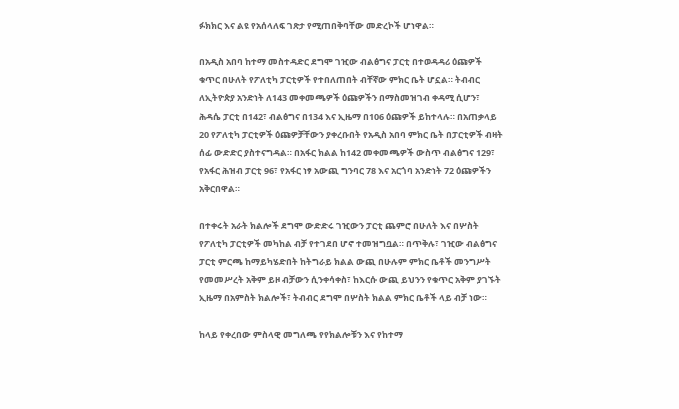ፉክክር እና ልዩ የአሰላለፍ ገጽታ የሚጠበቅባቸው መድረኮች ሆነዋል።

በአዲስ አበባ ከተማ መስተዳድር ደግሞ ገዢው ብልፅግና ፓርቲ በተወዳዳሪ ዕጩዎች ቁጥር በሁለት የፖለቲካ ፓርቲዎች የተበለጠበት ብቸኛው ምክር ቤት ሆኗል። ትብብር ለኢትዮጵያ አንድነት ለ143 መቀመጫዎች ዕጩዎችን በማስመዝገብ ቀዳሚ ሲሆን፣ ሕዳሴ ፓርቲ በ142፣ ብልፅግና በ134 እና ኢዜማ በ106 ዕጩዎች ይከተላሉ። በአጠቃላይ 20 የፖለቲካ ፓርቲዎች ዕጩዎቻቸውን ያቀረቡበት የአዲስ አበባ ምክር ቤት በፓርቲዎች ብዛት ሰፊ ውድድር ያስተናግዳል። በአፋር ክልል ከ142 መቀመጫዎች ውስጥ ብልፅግና 129፣ የአፋር ሕዝብ ፓርቲ 96፣ የአፋር ነፃ አውጪ ግንባር 78 እና አርጎባ አንድነት 72 ዕጩዎችን አቅርበዋል።

በተቀሩት አራት ክልሎች ደግሞ ውድድሩ ገዢውን ፓርቲ ጨምሮ በሁለት እና በሦስት የፖለቲካ ፓርቲዎች መካከል ብቻ የተገደበ ሆኖ ተመዝግቧል። በጥቅሉ፣ ገዢው ብልፅግና ፓርቲ ምርጫ ከማይካሄድበት ከትግራይ ክልል ውጪ በሁሉም ምክር ቤቶች መንግሥት የመመሥረት አቅም ይዞ ብቻውን ሲንቀሳቀስ፣ ከእርሱ ውጪ ይህንን የቁጥር አቅም ያገኙት ኢዜማ በአምስት ክልሎች፣ ትብብር ደግሞ በሦስት ክልል ምክር ቤቶች ላይ ብቻ ነው።

ከላይ የቀረበው ምስላዊ መግለጫ የየክልሎቹን እና የከተማ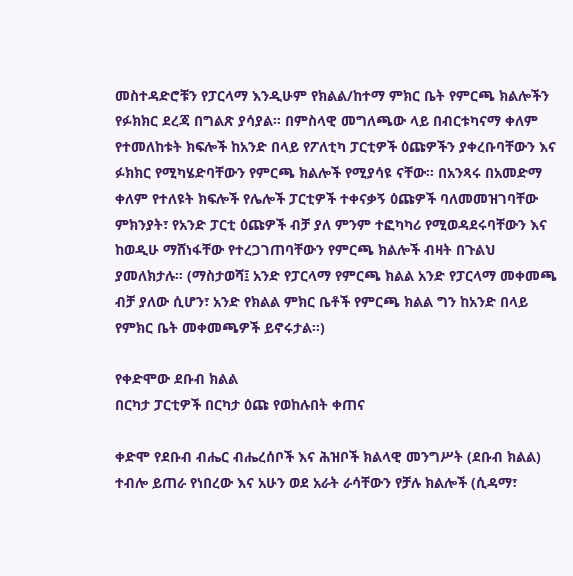መስተዳድሮቹን የፓርላማ እንዲሁም የክልል/ከተማ ምክር ቤት የምርጫ ክልሎችን የፉክክር ደረጃ በግልጽ ያሳያል። በምስላዊ መግለጫው ላይ በብርቱካናማ ቀለም የተመለከቱት ክፍሎች ከአንድ በላይ የፖለቲካ ፓርቲዎች ዕጩዎችን ያቀረቡባቸውን እና ፉክክር የሚካሄድባቸውን የምርጫ ክልሎች የሚያሳዩ ናቸው። በአንጻሩ በአመድማ ቀለም የተለዩት ክፍሎች የሌሎች ፓርቲዎች ተቀናቃኝ ዕጩዎች ባለመመዝገባቸው ምክንያት፣ የአንድ ፓርቲ ዕጩዎች ብቻ ያለ ምንም ተፎካካሪ የሚወዳደሩባቸውን እና ከወዲሁ ማሸነፋቸው የተረጋገጠባቸውን የምርጫ ክልሎች ብዛት በጉልህ ያመለክታሉ። (ማስታወሻ፤ አንድ የፓርላማ የምርጫ ክልል አንድ የፓርላማ መቀመጫ ብቻ ያለው ሲሆን፣ አንድ የክልል ምክር ቤቶች የምርጫ ክልል ግን ከአንድ በላይ የምክር ቤት መቀመጫዎች ይኖሩታል።)

የቀድሞው ደቡብ ክልል
በርካታ ፓርቲዎች በርካታ ዕጩ የወከሉበት ቀጠና

ቀድሞ የደቡብ ብሔር ብሔረሰቦች እና ሕዝቦች ክልላዊ መንግሥት (ደቡብ ክልል) ተብሎ ይጠራ የነበረው እና አሁን ወደ አራት ራሳቸውን የቻሉ ክልሎች (ሲዳማ፣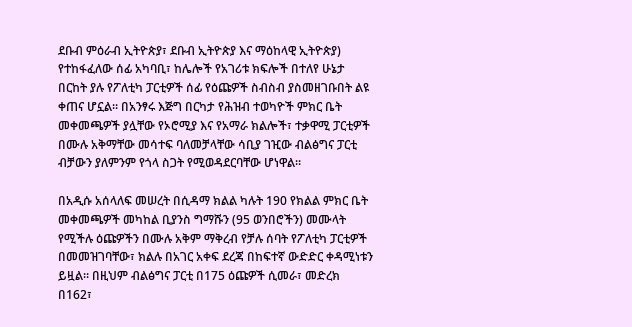ደቡብ ምዕራብ ኢትዮጵያ፣ ደቡብ ኢትዮጵያ እና ማዕከላዊ ኢትዮጵያ) የተከፋፈለው ሰፊ አካባቢ፣ ከሌሎች የአገሪቱ ክፍሎች በተለየ ሁኔታ በርከት ያሉ የፖለቲካ ፓርቲዎች ሰፊ የዕጩዎች ስብስብ ያስመዘገቡበት ልዩ ቀጠና ሆኗል። በአንፃሩ እጅግ በርካታ የሕዝብ ተወካዮች ምክር ቤት መቀመጫዎች ያሏቸው የኦሮሚያ እና የአማራ ክልሎች፣ ተቃዋሚ ፓርቲዎች በሙሉ አቅማቸው መሳተፍ ባለመቻላቸው ሳቢያ ገዢው ብልፅግና ፓርቲ ብቻውን ያለምንም የጎላ ስጋት የሚወዳደርባቸው ሆነዋል።

በአዲሱ አሰላለፍ መሠረት በሲዳማ ክልል ካሉት 190 የክልል ምክር ቤት መቀመጫዎች መካከል ቢያንስ ግማሹን (95 ወንበሮችን) መሙላት የሚችሉ ዕጩዎችን በሙሉ አቅም ማቅረብ የቻሉ ሰባት የፖለቲካ ፓርቲዎች በመመዝገባቸው፣ ክልሉ በአገር አቀፍ ደረጃ በከፍተኛ ውድድር ቀዳሚነቱን ይዟል። በዚህም ብልፅግና ፓርቲ በ175 ዕጩዎች ሲመራ፣ መድረክ በ162፣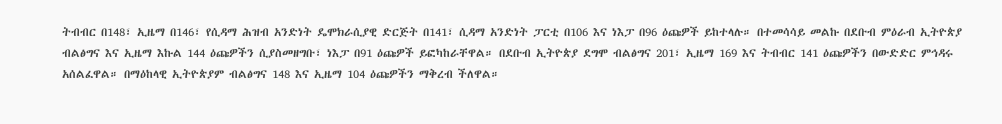ትብብር በ148፣ ኢዜማ በ146፣ የሲዳማ ሕዝብ አንድነት ዴሞክራሲያዊ ድርጅት በ141፣ ሲዳማ አንድነት ፓርቲ በ106 እና ነእፓ በ96 ዕጩዎች ይከተላሉ። በተመሳሳይ መልኩ በደቡብ ምዕራብ ኢትዮጵያ ብልፅግና እና ኢዜማ እኩል 144 ዕጩዎችን ሲያስመዘግቡ፣ ነእፓ በ91 ዕጩዎች ይፎካከራቸዋል። በደቡብ ኢትዮጵያ ደግሞ ብልፅግና 201፣ ኢዜማ 169 እና ትብብር 141 ዕጩዎችን በውድድር ምኅዳሩ አሰልፈዋል። በማዕከላዊ ኢትዮጵያም ብልፅግና 148 እና ኢዜማ 104 ዕጩዎችን ማቅረብ ችለዋል።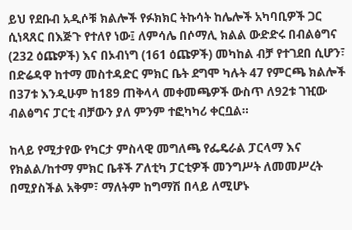ይህ የደቡብ አዲሶቹ ክልሎች የፉክክር ትኩሳት ከሌሎች አካባቢዎች ጋር ሲነጻጸር በእጅጉ የተለየ ነው፤ ለምሳሌ በሶማሊ ክልል ውድድሩ በብልፅግና (232 ዕጩዎች) እና በኦብነግ (161 ዕጩዎች) መካከል ብቻ የተገደበ ሲሆን፣ በድሬዳዋ ከተማ መስተዳድር ምክር ቤት ደግሞ ካሉት 47 የምርጫ ክልሎች በ37ቱ እንዲሁም ከ189 ጠቅላላ መቀመጫዎች ውስጥ ለ92ቱ ገዢው ብልፅግና ፓርቲ ብቻውን ያለ ምንም ተፎካካሪ ቀርቧል።

ከላይ የሚታየው የካርታ ምስላዊ መግለጫ የፌዴራል ፓርላማ እና የክልል/ከተማ ምክር ቤቶች ፖለቲካ ፓርቲዎች መንግሥት ለመመሥረት በሚያስችል አቅም፣ ማለትም ከግማሽ በላይ ለሚሆኑ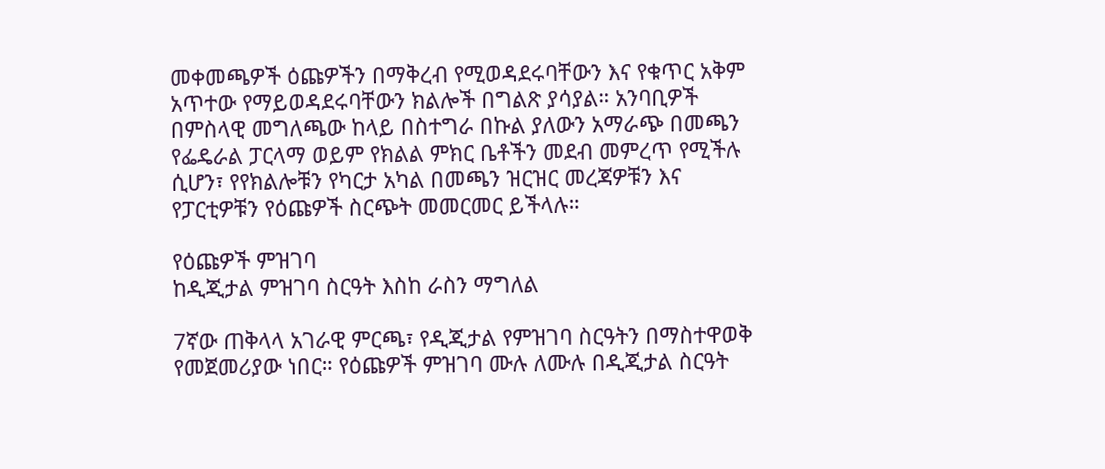መቀመጫዎች ዕጩዎችን በማቅረብ የሚወዳደሩባቸውን እና የቁጥር አቅም አጥተው የማይወዳደሩባቸውን ክልሎች በግልጽ ያሳያል። አንባቢዎች በምስላዊ መግለጫው ከላይ በስተግራ በኩል ያለውን አማራጭ በመጫን የፌዴራል ፓርላማ ወይም የክልል ምክር ቤቶችን መደብ መምረጥ የሚችሉ ሲሆን፣ የየክልሎቹን የካርታ አካል በመጫን ዝርዝር መረጃዎቹን እና የፓርቲዎቹን የዕጩዎች ስርጭት መመርመር ይችላሉ።

የዕጩዎች ምዝገባ
ከዲጂታል ምዝገባ ስርዓት እስከ ራስን ማግለል

7ኛው ጠቅላላ አገራዊ ምርጫ፣ የዲጂታል የምዝገባ ስርዓትን በማስተዋወቅ የመጀመሪያው ነበር። የዕጩዎች ምዝገባ ሙሉ ለሙሉ በዲጂታል ስርዓት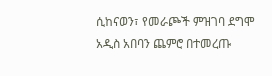ሲከናወን፣ የመራጮች ምዝገባ ደግሞ አዲስ አበባን ጨምሮ በተመረጡ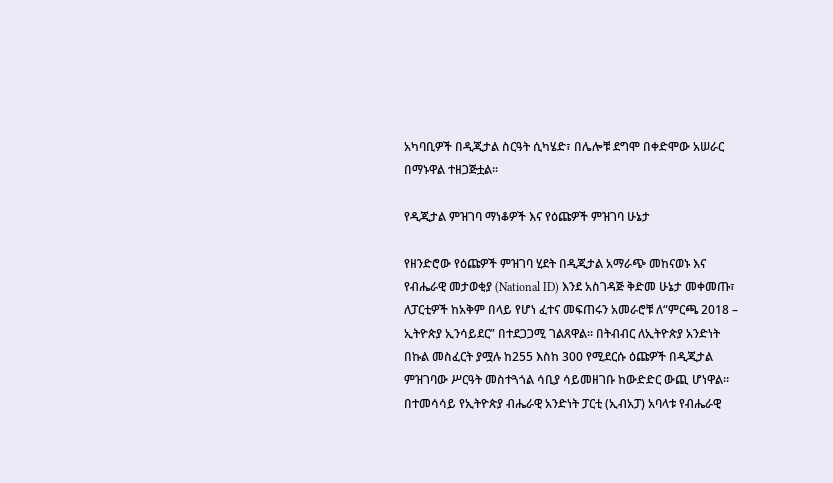አካባቢዎች በዲጂታል ስርዓት ሲካሄድ፣ በሌሎቹ ደግሞ በቀድሞው አሠራር በማኑዋል ተዘጋጅቷል።

የዲጂታል ምዝገባ ማነቆዎች እና የዕጩዎች ምዝገባ ሁኔታ

የዘንድሮው የዕጩዎች ምዝገባ ሂደት በዲጂታል አማራጭ መከናወኑ እና የብሔራዊ መታወቂያ (National ID) እንደ አስገዳጅ ቅድመ ሁኔታ መቀመጡ፣ ለፓርቲዎች ከአቅም በላይ የሆነ ፈተና መፍጠሩን አመራሮቹ ለ“ምርጫ 2018 – ኢትዮጵያ ኢንሳይደር” በተደጋጋሚ ገልጸዋል። በትብብር ለኢትዮጵያ አንድነት በኩል መስፈርት ያሟሉ ከ255 እስከ 300 የሚደርሱ ዕጩዎች በዲጂታል ምዝገባው ሥርዓት መስተጓጎል ሳቢያ ሳይመዘገቡ ከውድድር ውጪ ሆነዋል። በተመሳሳይ የኢትዮጵያ ብሔራዊ አንድነት ፓርቲ (ኢብአፓ) አባላቱ የብሔራዊ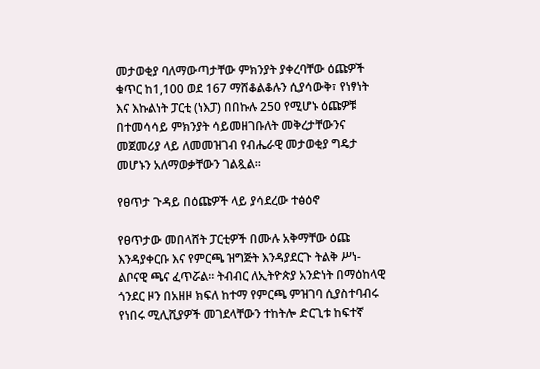መታወቂያ ባለማውጣታቸው ምክንያት ያቀረባቸው ዕጩዎች ቁጥር ከ1,100 ወደ 167 ማሸቆልቆሉን ሲያሳውቅ፣ የነፃነት እና እኩልነት ፓርቲ (ነእፓ) በበኩሉ 250 የሚሆኑ ዕጩዎቹ በተመሳሳይ ምክንያት ሳይመዘገቡለት መቅረታቸውንና መጀመሪያ ላይ ለመመዝገብ የብሔራዊ መታወቂያ ግዴታ መሆኑን አለማወቃቸውን ገልጿል።

የፀጥታ ጉዳይ በዕጩዎች ላይ ያሳደረው ተፅዕኖ

የፀጥታው መበላሸት ፓርቲዎች በሙሉ አቅማቸው ዕጩ እንዳያቀርቡ እና የምርጫ ዝግጅት እንዳያደርጉ ትልቅ ሥነ-ልቦናዊ ጫና ፈጥሯል። ትብብር ለኢትዮጵያ አንድነት በማዕከላዊ ጎንደር ዞን በአዘዞ ክፍለ ከተማ የምርጫ ምዝገባ ሲያስተባብሩ የነበሩ ሚሊሺያዎች መገደላቸውን ተከትሎ ድርጊቱ ከፍተኛ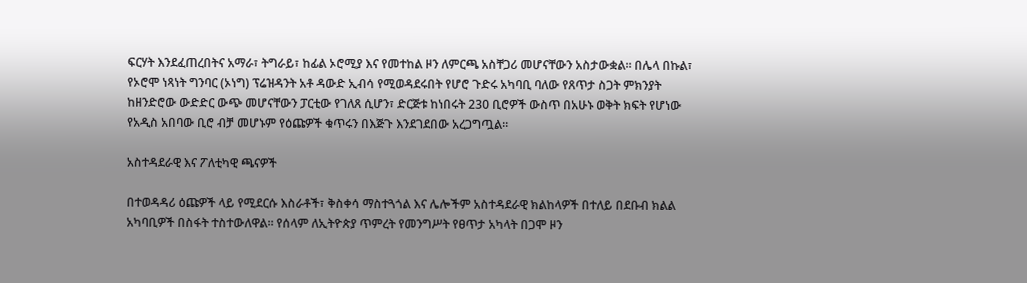ፍርሃት እንደፈጠረበትና አማራ፣ ትግራይ፣ ከፊል ኦሮሚያ እና የመተከል ዞን ለምርጫ አስቸጋሪ መሆናቸውን አስታውቋል። በሌላ በኩል፣ የኦሮሞ ነጻነት ግንባር (ኦነግ) ፕሬዝዳንት አቶ ዳውድ ኢብሳ የሚወዳደሩበት የሆሮ ጉድሩ አካባቢ ባለው የጸጥታ ስጋት ምክንያት ከዘንድሮው ውድድር ውጭ መሆናቸውን ፓርቲው የገለጸ ሲሆን፣ ድርጅቱ ከነበሩት 230 ቢሮዎች ውስጥ በአሁኑ ወቅት ክፍት የሆነው የአዲስ አበባው ቢሮ ብቻ መሆኑም የዕጩዎች ቁጥሩን በእጅጉ እንደገደበው አረጋግጧል።

አስተዳደራዊ እና ፖለቲካዊ ጫናዎች

በተወዳዳሪ ዕጩዎች ላይ የሚደርሱ እስራቶች፣ ቅስቀሳ ማስተጓጎል እና ሌሎችም አስተዳደራዊ ክልከላዎች በተለይ በደቡብ ክልል አካባቢዎች በስፋት ተስተውለዋል። የሰላም ለኢትዮጵያ ጥምረት የመንግሥት የፀጥታ አካላት በጋሞ ዞን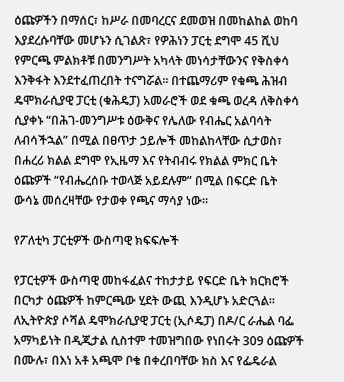ዕጩዎችን በማሰር፣ ከሥራ በመባረርና ደመወዝ በመከልከል ወከባ እያደረሱባቸው መሆኑን ሲገልጽ፣ የዎሕነን ፓርቲ ደግሞ 45 ሺህ የምርጫ ምልክቶቹ በመንግሥት አካላት መነሳታቸውንና የቅስቀሳ እንቅፋት እንደተፈጠረበት ተናግሯል። በተጨማሪም የቁጫ ሕዝብ ዴሞክራሲያዊ ፓርቲ (ቁሕዴፓ) አመራሮች ወደ ቁጫ ወረዳ ለቅስቀሳ ሲያቀኑ “በሕገ-መንግሥቱ ዕውቅና የሌለው የብሔር አልባሳት ለብሳችኋል” በሚል በፀጥታ ኃይሎች መከልከላቸው ሲታወስ፣ በሐረሪ ክልል ደግሞ የኢዜማ እና የትብብሩ የክልል ምክር ቤት ዕጩዎች “የብሔረሰቡ ተወላጅ አይደሉም” በሚል በፍርድ ቤት ውሳኔ መሰረዛቸው የታወቀ የጫና ማሳያ ነው።

የፖለቲካ ፓርቲዎች ውስጣዊ ክፍፍሎች

የፓርቲዎች ውስጣዊ መከፋፈልና ተከታታይ የፍርድ ቤት ክርክሮች በርካታ ዕጩዎች ከምርጫው ሂደት ውጪ እንዲሆኑ አድርጓል። ለኢትዮጵያ ሶሻል ዴሞክራሲያዊ ፓርቲ (ኢሶዴፓ) በዶ/ር ራሔል ባፌ አማካይነት በዲጂታል ሲስተም ተመዝግበው የነበሩት 309 ዕጩዎች በሙሉ፣ በእነ አቶ አጫሞ ቦቄ በቀረበባቸው ክስ እና የፌዴራል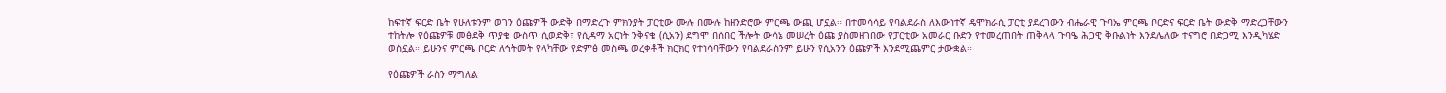ከፍተኛ ፍርድ ቤት የሁለቱንም ወገን ዕጩዎች ውድቅ በማድረጉ ምክንያት ፓርቲው ሙሉ በሙሉ ከዘንድሮው ምርጫ ውጪ ሆኗል። በተመሳሳይ የባልደራስ ለእውነተኛ ዴሞክራሲ ፓርቲ ያደረገውን ብሔራዊ ጉባኤ ምርጫ ቦርድና ፍርድ ቤት ውድቅ ማድረጋቸውን ተከትሎ የዕጩዎቹ መፅደቅ ጥያቄ ውስጥ ሲወድቅ፣ የሲዳማ አርነት ንቅናቄ (ሲአን) ደግሞ በሰበር ችሎት ውሳኔ መሠረት ዕጩ ያስመዘገበው የፓርቲው አመራር ቡድን የተመረጠበት ጠቅላላ ጉባዔ ሕጋዊ ቅቡልነት እንደሌለው ተናግሮ በድጋሚ እንዲካሄድ ወስኗል። ይሁንና ምርጫ ቦርድ ለኅትመት የላካቸው የድምፅ መስጫ ወረቀቶች ክርክር የተነሳባቸውን የባልደራስንም ይሁን የሲአንን ዕጩዎች እንደሚጨምር ታውቋል።

የዕጩዎች ራስን ማግለል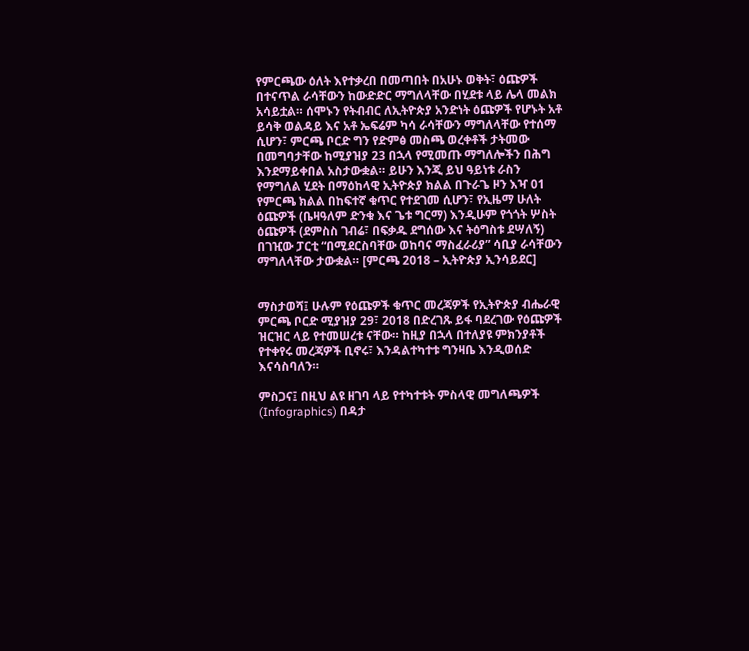የምርጫው ዕለት እየተቃረበ በመጣበት በአሁኑ ወቅት፣ ዕጩዎች በተናጥል ራሳቸውን ከውድድር ማግለላቸው በሂደቱ ላይ ሌላ መልክ አሳይቷል። ሰሞኑን የትብብር ለኢትዮጵያ አንድነት ዕጩዎች የሆኑት አቶ ይሳቅ ወልዳይ እና አቶ ኤፍሬም ካሳ ራሳቸውን ማግለላቸው የተሰማ ሲሆን፣ ምርጫ ቦርድ ግን የድምፅ መስጫ ወረቀቶች ታትመው በመግባታቸው ከሚያዝያ 23 በኋላ የሚመጡ ማግለሎችን በሕግ እንደማይቀበል አስታውቋል። ይሁን እንጂ ይህ ዓይነቱ ራስን የማግለል ሂደት በማዕከላዊ ኢትዮጵያ ክልል በጉራጌ ዞን እዣ 01 የምርጫ ክልል በከፍተኛ ቁጥር የተደገመ ሲሆን፣ የኢዜማ ሁለት ዕጩዎች (ቤዛዓለም ድንቁ እና ጌቱ ግርማ) እንዲሁም የጎጎት ሦስት ዕጩዎች (ደምስስ ገብሬ፣ በፍቃዱ ደግሰው እና ትዕግስቱ ደሣለኝ) በገዢው ፓርቲ “በሚደርስባቸው ወከባና ማስፈራሪያ” ሳቢያ ራሳቸውን ማግለላቸው ታውቋል። [ምርጫ 2018 – ኢትዮጵያ ኢንሳይደር]


ማስታወሻ፤ ሁሉም የዕጩዎች ቁጥር መረጃዎች የኢትዮጵያ ብሔራዊ ምርጫ ቦርድ ሚያዝያ 29፣ 2018 በድረገጹ ይፋ ባደረገው የዕጩዎች ዝርዝር ላይ የተመሠረቱ ናቸው። ከዚያ በኋላ በተለያዩ ምክንያቶች የተቀየሩ መረጃዎች ቢኖሩ፣ እንዳልተካተቱ ግንዛቤ እንዲወሰድ እናሳስባለን።

ምስጋና፤ በዚህ ልዩ ዘገባ ላይ የተካተቱት ምስላዊ መግለጫዎች (Infographics) በዳታ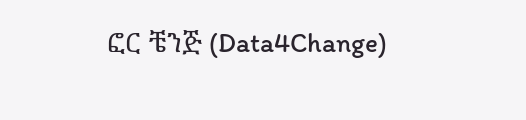ፎር ቼንጅ (Data4Change)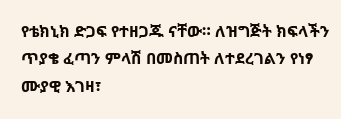የቴክኒክ ድጋፍ የተዘጋጁ ናቸው። ለዝግጅት ክፍላችን ጥያቄ ፈጣን ምላሽ በመስጠት ለተደረገልን የነፃ ሙያዊ እገዛ፣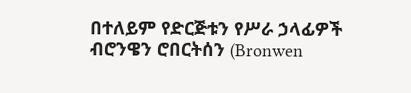በተለይም የድርጅቱን የሥራ ኃላፊዎች ብሮንዌን ሮበርትሰን (Bronwen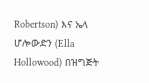Robertson) እና ኤላ ሆሎውድን (Ella Hollowood) በዝግጅት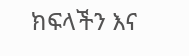ክፍላችን እና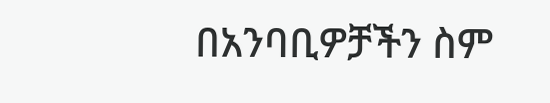በአንባቢዎቻችን ስም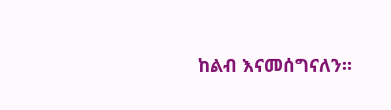ከልብ እናመሰግናለን።